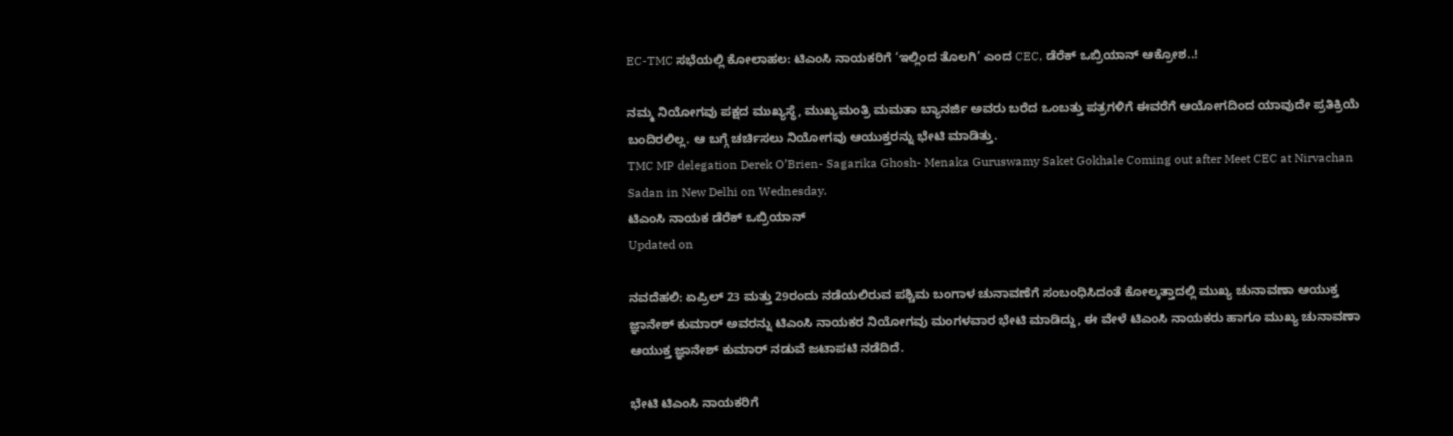EC-TMC ಸಭೆಯಲ್ಲಿ ಕೋಲಾಹಲ: ಟಿಎಂಸಿ ನಾಯಕರಿಗೆ ‘ಇಲ್ಲಿಂದ ತೊಲಗಿ’ ಎಂದ CEC, ಡೆರೆಕ್ ಒಬ್ರಿಯಾನ್ ಆಕ್ರೋಶ..!

ನಮ್ಮ ನಿಯೋಗವು ಪಕ್ಷದ ಮುಖ್ಯಸ್ಥೆ, ಮುಖ್ಯಮಂತ್ರಿ ಮಮತಾ ಬ್ಯಾನರ್ಜಿ ಅವರು ಬರೆದ ಒಂಬತ್ತು ಪತ್ರಗಳಿಗೆ ಈವರೆಗೆ ಆಯೋಗದಿಂದ ಯಾವುದೇ ಪ್ರತಿಕ್ರಿಯೆ ಬಂದಿರಲಿಲ್ಲ. ಆ ಬಗ್ಗೆ ಚರ್ಚಿಸಲು ನಿಯೋಗವು ಆಯುಕ್ತರನ್ನು ಭೇಟಿ ಮಾಡಿತ್ತು.
TMC MP delegation Derek O’Brien- Sagarika Ghosh- Menaka Guruswamy Saket Gokhale Coming out after Meet CEC at Nirvachan Sadan in New Delhi on Wednesday.
ಟಿಎಂಸಿ ನಾಯಕ ಡೆರೆಕ್ ಒಬ್ರಿಯಾನ್
Updated on

ನವದೆಹಲಿ: ಏಪ್ರಿಲ್ 23 ಮತ್ತು 29ರಂದು ನಡೆಯಲಿರುವ ಪಶ್ಚಿಮ ಬಂಗಾಳ ಚುನಾವಣೆಗೆ ಸಂಬಂಧಿಸಿದಂತೆ ಕೋಲ್ಕತ್ತಾದಲ್ಲಿ ಮುಖ್ಯ ಚುನಾವಣಾ ಆಯುಕ್ತ ಜ್ಞಾನೇಶ್‌ ಕುಮಾರ್ ಅವರನ್ನು ಟಿಎಂಸಿ ನಾಯಕರ ನಿಯೋಗವು ಮಂಗಳವಾರ ಭೇಟಿ ಮಾಡಿದ್ದು, ಈ ವೇಳೆ ಟಿಎಂಸಿ ನಾಯಕರು ಹಾಗೂ ಮುಖ್ಯ ಚುನಾವಣಾ ಆಯುಕ್ತ ಜ್ಞಾನೇಶ್ ಕುಮಾರ್ ನಡುವೆ ಜಟಾಪಟಿ ನಡೆದಿದೆ.

ಭೇಟಿ ಟಿಎಂಸಿ ನಾಯಕರಿಗೆ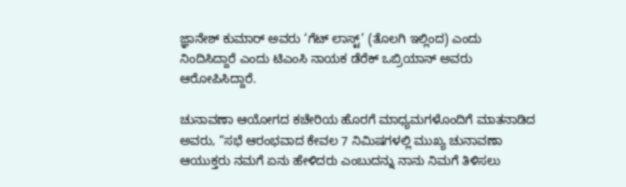ಜ್ಞಾನೇಶ್‌ ಕುಮಾರ್‌ ಅವರು ‘ಗೆಟ್‌ ಲಾಸ್ಟ್‌’ (ತೊಲಗಿ ಇಲ್ಲಿಂದ) ಎಂದು ನಿಂದಿಸಿದ್ದಾರೆ ಎಂದು ಟಿಎಂಸಿ ನಾಯಕ ಡೆರೆಕ್ ಒಬ್ರಿಯಾನ್ ಅವರು ಆರೋಪಿಸಿದ್ದಾರೆ.

ಚುನಾವಣಾ ಆಯೋಗದ ಕಚೇರಿಯ ಹೊರಗೆ ಮಾಧ್ಯಮಗಳೊಂದಿಗೆ ಮಾತನಾಡಿದ ಅವರು, “ಸಭೆ ಆರಂಭವಾದ ಕೇವಲ 7 ನಿಮಿಷಗಳಲ್ಲಿ ಮುಖ್ಯ ಚುನಾವಣಾ ಆಯುಕ್ತರು ನಮಗೆ ಏನು ಹೇಳಿದರು ಎಂಬುದನ್ನು ನಾನು ನಿಮಗೆ ತಿಳಿಸಲು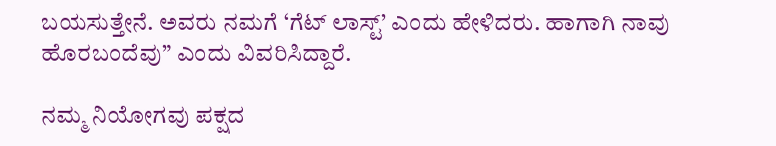ಬಯಸುತ್ತೇನೆ. ಅವರು ನಮಗೆ ‘ಗೆಟ್ ಲಾಸ್ಟ್’ ಎಂದು ಹೇಳಿದರು. ಹಾಗಾಗಿ ನಾವು ಹೊರಬಂದೆವು” ಎಂದು ವಿವರಿಸಿದ್ದಾರೆ.

ನಮ್ಮ ನಿಯೋಗವು ಪಕ್ಷದ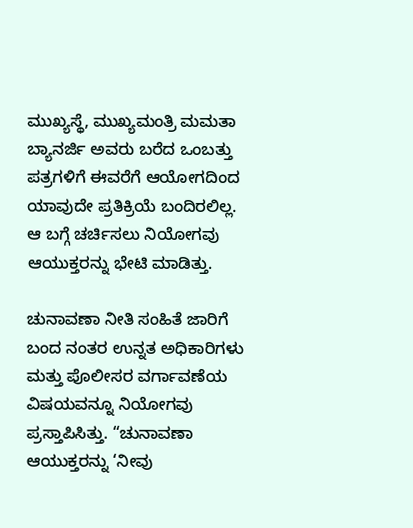ಮುಖ್ಯಸ್ಥೆ, ಮುಖ್ಯಮಂತ್ರಿ ಮಮತಾ ಬ್ಯಾನರ್ಜಿ ಅವರು ಬರೆದ ಒಂಬತ್ತು ಪತ್ರಗಳಿಗೆ ಈವರೆಗೆ ಆಯೋಗದಿಂದ ಯಾವುದೇ ಪ್ರತಿಕ್ರಿಯೆ ಬಂದಿರಲಿಲ್ಲ. ಆ ಬಗ್ಗೆ ಚರ್ಚಿಸಲು ನಿಯೋಗವು ಆಯುಕ್ತರನ್ನು ಭೇಟಿ ಮಾಡಿತ್ತು.

ಚುನಾವಣಾ ನೀತಿ ಸಂಹಿತೆ ಜಾರಿಗೆ ಬಂದ ನಂತರ ಉನ್ನತ ಅಧಿಕಾರಿಗಳು ಮತ್ತು ಪೊಲೀಸರ ವರ್ಗಾವಣೆಯ ವಿಷಯವನ್ನೂ ನಿಯೋಗವು ಪ್ರಸ್ತಾಪಿಸಿತ್ತು. “ಚುನಾವಣಾ ಆಯುಕ್ತರನ್ನು ‘ನೀವು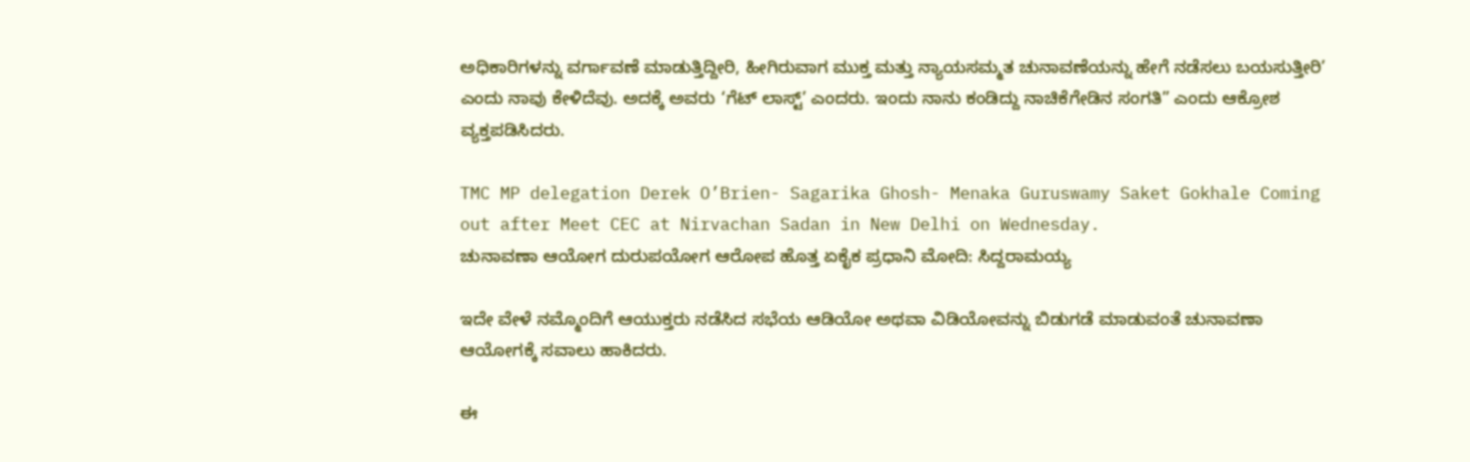ಅಧಿಕಾರಿಗಳನ್ನು ವರ್ಗಾವಣೆ ಮಾಡುತ್ತಿದ್ದೀರಿ, ಹೀಗಿರುವಾಗ ಮುಕ್ತ ಮತ್ತು ನ್ಯಾಯಸಮ್ಮತ ಚುನಾವಣೆಯನ್ನು ಹೇಗೆ ನಡೆಸಲು ಬಯಸುತ್ತೀರಿ’ ಎಂದು ನಾವು ಕೇಳಿದೆವು. ಅದಕ್ಕೆ ಅವರು ‘ಗೆಟ್ ಲಾಸ್ಟ್’ ಎಂದರು. ಇಂದು ನಾನು ಕಂಡಿದ್ದು ನಾಚಿಕೆಗೇಡಿನ ಸಂಗತಿ” ಎಂದು ಆಕ್ರೋಶ ವ್ಯಕ್ತಪಡಿಸಿದರು.

TMC MP delegation Derek O’Brien- Sagarika Ghosh- Menaka Guruswamy Saket Gokhale Coming out after Meet CEC at Nirvachan Sadan in New Delhi on Wednesday.
ಚುನಾವಣಾ ಆಯೋಗ ದುರುಪಯೋಗ ಆರೋಪ ಹೊತ್ತ ಏಕೈಕ ಪ್ರಧಾನಿ ಮೋದಿ: ಸಿದ್ದರಾಮಯ್ಯ

ಇದೇ ವೇಳೆ ನಮ್ಮೊಂದಿಗೆ ಆಯುಕ್ತರು ನಡೆಸಿದ ಸಭೆಯ ಆಡಿಯೋ ಅಥವಾ ವಿಡಿಯೋವನ್ನು ಬಿಡುಗಡೆ ಮಾಡುವಂತೆ ಚುನಾವಣಾ ಆಯೋಗಕ್ಕೆ ಸವಾಲು ಹಾಕಿದರು.

ಈ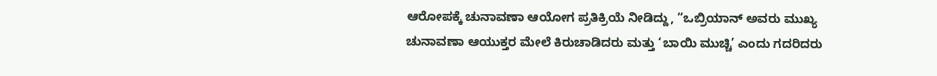ಆರೋಪಕ್ಕೆ ಚುನಾವಣಾ ಆಯೋಗ ಪ್ರತಿಕ್ರಿಯೆ ನೀಡಿದ್ದು, “ಒಬ್ರಿಯಾನ್ ಅವರು ಮುಖ್ಯ ಚುನಾವಣಾ ಆಯುಕ್ತರ ಮೇಲೆ ಕಿರುಚಾಡಿದರು ಮತ್ತು ‘ಬಾಯಿ ಮುಚ್ಚಿ’ ಎಂದು ಗದರಿದರು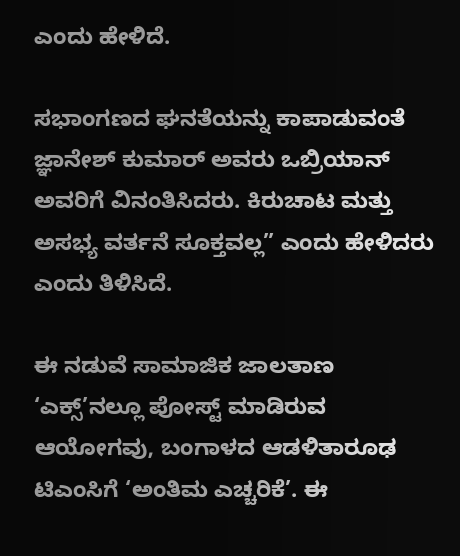ಎಂದು ಹೇಳಿದೆ.

ಸಭಾಂಗಣದ ಘನತೆಯನ್ನು ಕಾಪಾಡುವಂತೆ ಜ್ಞಾನೇಶ್‌ ಕುಮಾರ್ ಅವರು ಒಬ್ರಿಯಾನ್ ಅವರಿಗೆ ವಿನಂತಿಸಿದರು. ಕಿರುಚಾಟ ಮತ್ತು ಅಸಭ್ಯ ವರ್ತನೆ ಸೂಕ್ತವಲ್ಲ” ಎಂದು ಹೇಳಿದರು ಎಂದು ತಿಳಿಸಿದೆ.

ಈ ನಡುವೆ ಸಾಮಾಜಿಕ ಜಾಲತಾಣ ‘ಎಕ್ಸ್‌’ನಲ್ಲೂ ಪೋಸ್ಟ್‌ ಮಾಡಿರುವ ಆಯೋಗವು, ಬಂಗಾಳದ ಆಡಳಿತಾರೂಢ ಟಿಎಂಸಿಗೆ ‘ಅಂತಿಮ ಎಚ್ಚರಿಕೆ’. ಈ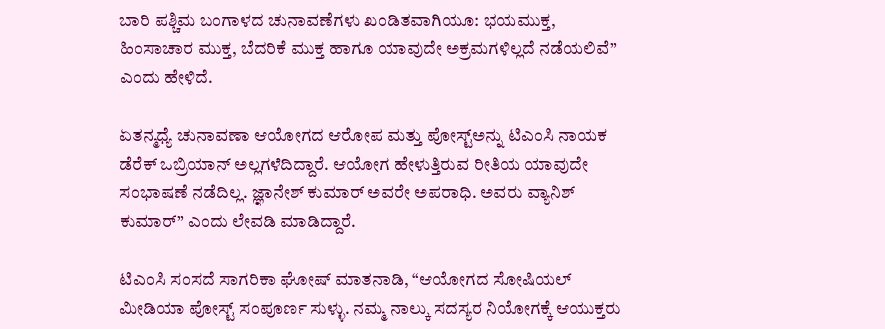ಬಾರಿ ಪಶ್ಚಿಮ ಬಂಗಾಳದ ಚುನಾವಣೆಗಳು ಖಂಡಿತವಾಗಿಯೂ: ಭಯಮುಕ್ತ, ಹಿಂಸಾಚಾರ ಮುಕ್ತ, ಬೆದರಿಕೆ ಮುಕ್ತ ಹಾಗೂ ಯಾವುದೇ ಅಕ್ರಮಗಳಿಲ್ಲದೆ ನಡೆಯಲಿವೆ” ಎಂದು ಹೇಳಿದೆ.

ಏತನ್ಮಧ್ಯೆ ಚುನಾವಣಾ ಆಯೋಗದ ಆರೋಪ ಮತ್ತು ಪೋಸ್ಟ್‌ಅನ್ನು ಟಿಎಂಸಿ ನಾಯಕ ಡೆರೆಕ್ ಒಬ್ರಿಯಾನ್ ಅಲ್ಲಗಳೆದಿದ್ದಾರೆ. ಆಯೋಗ ಹೇಳುತ್ತಿರುವ ರೀತಿಯ ಯಾವುದೇ ಸಂಭಾಷಣೆ ನಡೆದಿಲ್ಲ. ಜ್ಞಾನೇಶ್‌ ಕುಮಾರ್ ಅವರೇ ಅಪರಾಧಿ. ಅವರು ವ್ಯಾನಿಶ್‌ ಕುಮಾರ್” ಎಂದು ಲೇವಡಿ ಮಾಡಿದ್ದಾರೆ.

ಟಿಎಂಸಿ ಸಂಸದೆ ಸಾಗರಿಕಾ ಘೋಷ್ ಮಾತನಾಡಿ, “ಆಯೋಗದ ಸೋಷಿಯಲ್ ಮೀಡಿಯಾ ಪೋಸ್ಟ್ ಸಂಪೂರ್ಣ ಸುಳ್ಳು. ನಮ್ಮ ನಾಲ್ಕು ಸದಸ್ಯರ ನಿಯೋಗಕ್ಕೆ ಆಯುಕ್ತರು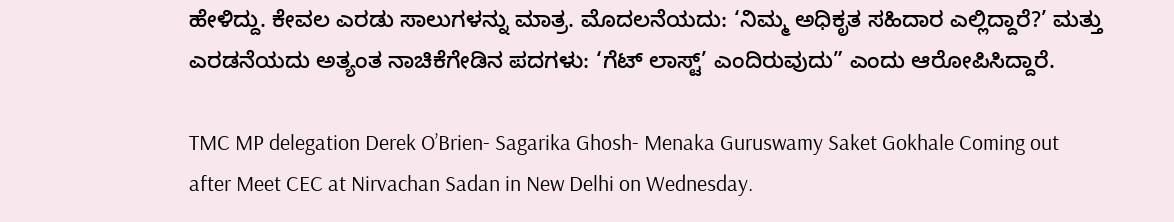ಹೇಳಿದ್ದು. ಕೇವಲ ಎರಡು ಸಾಲುಗಳನ್ನು ಮಾತ್ರ. ಮೊದಲನೆಯದು: ‘ನಿಮ್ಮ ಅಧಿಕೃತ ಸಹಿದಾರ ಎಲ್ಲಿದ್ದಾರೆ?’ ಮತ್ತು ಎರಡನೆಯದು ಅತ್ಯಂತ ನಾಚಿಕೆಗೇಡಿನ ಪದಗಳು: ‘ಗೆಟ್ ಲಾಸ್ಟ್’ ಎಂದಿರುವುದು” ಎಂದು ಆರೋಪಿಸಿದ್ದಾರೆ.

TMC MP delegation Derek O’Brien- Sagarika Ghosh- Menaka Guruswamy Saket Gokhale Coming out after Meet CEC at Nirvachan Sadan in New Delhi on Wednesday.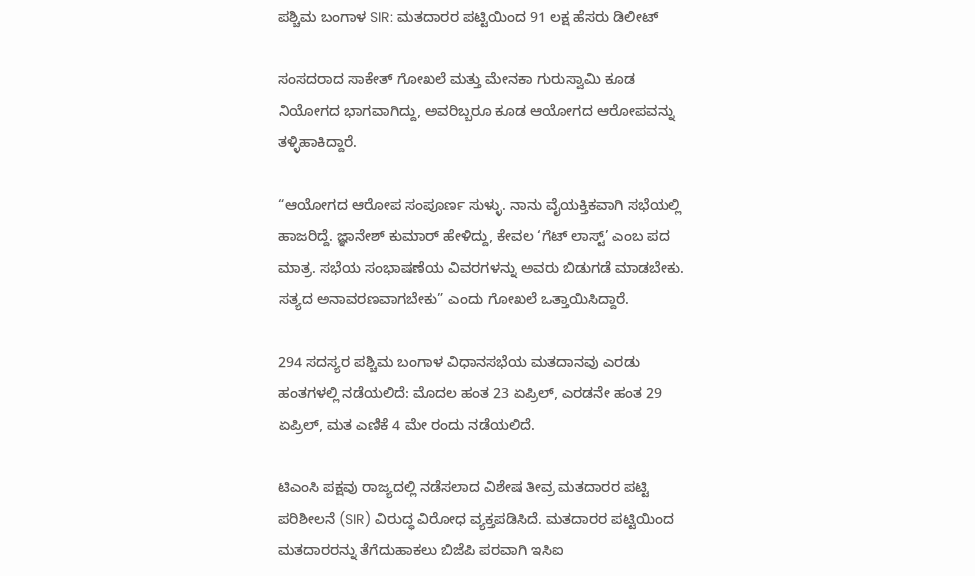ಪಶ್ಚಿಮ ಬಂಗಾಳ SIR: ಮತದಾರರ ಪಟ್ಟಿಯಿಂದ 91 ಲಕ್ಷ ಹೆಸರು ಡಿಲೀಟ್

ಸಂಸದರಾದ ಸಾಕೇತ್ ಗೋಖಲೆ ಮತ್ತು ಮೇನಕಾ ಗುರುಸ್ವಾಮಿ ಕೂಡ ನಿಯೋಗದ ಭಾಗವಾಗಿದ್ದು, ಅವರಿಬ್ಬರೂ ಕೂಡ ಆಯೋಗದ ಆರೋಪವನ್ನು ತಳ್ಳಿಹಾಕಿದ್ದಾರೆ.

“ಆಯೋಗದ ಆರೋಪ ಸಂಪೂರ್ಣ ಸುಳ್ಳು. ನಾನು ವೈಯಕ್ತಿಕವಾಗಿ ಸಭೆಯಲ್ಲಿ ಹಾಜರಿದ್ದೆ. ಜ್ಞಾನೇಶ್‌ ಕುಮಾರ್ ಹೇಳಿದ್ದು, ಕೇವಲ ‘ಗೆಟ್ ಲಾಸ್ಟ್’ ಎಂಬ ಪದ ಮಾತ್ರ. ಸಭೆಯ ಸಂಭಾಷಣೆಯ ವಿವರಗಳನ್ನು ಅವರು ಬಿಡುಗಡೆ ಮಾಡಬೇಕು. ಸತ್ಯದ ಅನಾವರಣವಾಗಬೇಕು” ಎಂದು ಗೋಖಲೆ ಒತ್ತಾಯಿಸಿದ್ದಾರೆ.

294 ಸದಸ್ಯರ ಪಶ್ಚಿಮ ಬಂಗಾಳ ವಿಧಾನಸಭೆಯ ಮತದಾನವು ಎರಡು ಹಂತಗಳಲ್ಲಿ ನಡೆಯಲಿದೆ: ಮೊದಲ ಹಂತ 23 ಏಪ್ರಿಲ್, ಎರಡನೇ ಹಂತ 29 ಏಪ್ರಿಲ್, ಮತ ಎಣಿಕೆ 4 ಮೇ ರಂದು ನಡೆಯಲಿದೆ.

ಟಿಎಂಸಿ ಪಕ್ಷವು ರಾಜ್ಯದಲ್ಲಿ ನಡೆಸಲಾದ ವಿಶೇಷ ತೀವ್ರ ಮತದಾರರ ಪಟ್ಟಿ ಪರಿಶೀಲನೆ (SIR) ವಿರುದ್ಧ ವಿರೋಧ ವ್ಯಕ್ತಪಡಿಸಿದೆ. ಮತದಾರರ ಪಟ್ಟಿಯಿಂದ ಮತದಾರರನ್ನು ತೆಗೆದುಹಾಕಲು ಬಿಜೆಪಿ ಪರವಾಗಿ ಇಸಿಐ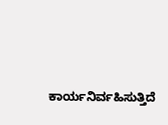ಕಾರ್ಯನಿರ್ವಹಿಸುತ್ತಿದೆ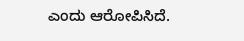ಎಂದು ಆರೋಪಿಸಿದೆ.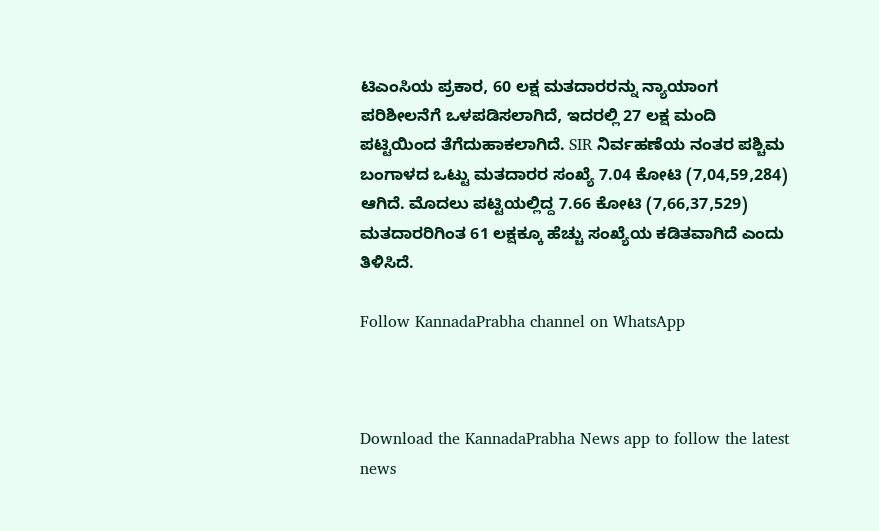ಟಿಎಂಸಿಯ ಪ್ರಕಾರ, 60 ಲಕ್ಷ ಮತದಾರರನ್ನು ನ್ಯಾಯಾಂಗ ಪರಿಶೀಲನೆಗೆ ಒಳಪಡಿಸಲಾಗಿದೆ, ಇದರಲ್ಲಿ 27 ಲಕ್ಷ ಮಂದಿ ಪಟ್ಟಿಯಿಂದ ತೆಗೆದುಹಾಕಲಾಗಿದೆ. SIR ನಿರ್ವಹಣೆಯ ನಂತರ ಪಶ್ಚಿಮ ಬಂಗಾಳದ ಒಟ್ಟು ಮತದಾರರ ಸಂಖ್ಯೆ 7.04 ಕೋಟಿ (7,04,59,284) ಆಗಿದೆ. ಮೊದಲು ಪಟ್ಟಿಯಲ್ಲಿದ್ದ 7.66 ಕೋಟಿ (7,66,37,529) ಮತದಾರರಿಗಿಂತ 61 ಲಕ್ಷಕ್ಕೂ ಹೆಚ್ಚು ಸಂಖ್ಯೆಯ ಕಡಿತವಾಗಿದೆ ಎಂದು ತಿಳಿಸಿದೆ.

Follow KannadaPrabha channel on WhatsApp



Download the KannadaPrabha News app to follow the latest news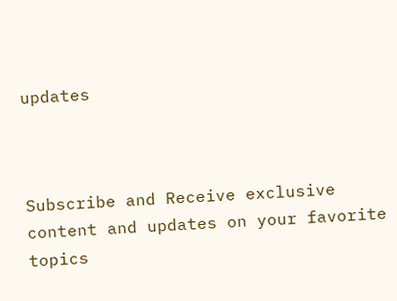updates



Subscribe and Receive exclusive content and updates on your favorite topics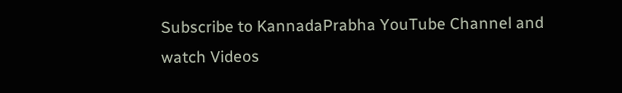Subscribe to KannadaPrabha YouTube Channel and watch Videos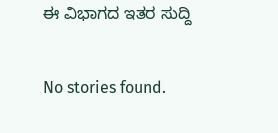ಈ ವಿಭಾಗದ ಇತರ ಸುದ್ದಿ

No stories found.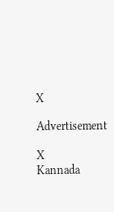X

Advertisement

X
Kannada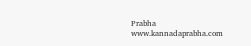Prabha
www.kannadaprabha.com